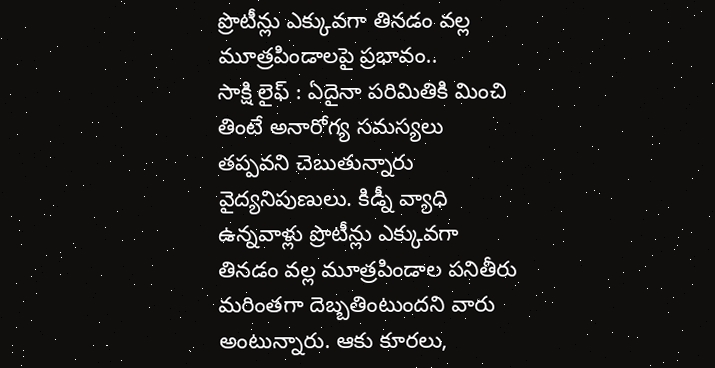ప్రొటీన్లు ఎక్కువగా తినడం వల్ల మూత్రపిండాలపై ప్రభావం..
సాక్షి లైఫ్ : ఏదైనా పరిమితికి మించి తింటే అనారోగ్య సమస్యలు తప్పవని చెబుతున్నారు వైద్యనిపుణులు. కిడ్నీ వ్యాధి ఉన్నవాళ్లు ప్రొటీన్లు ఎక్కువగా తినడం వల్ల మూత్రపిండాల పనితీరు మరింతగా దెబ్బతింటుందని వారు అంటున్నారు. ఆకు కూరలు,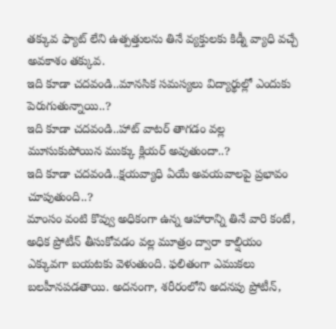తక్కువ ఫ్యాట్ లేని ఉత్పత్తులను తినే వ్యక్తులకు కిడ్నీ వ్యాధి వచ్చే అవకాశం తక్కువ.
ఇది కూడా చదవండి..మానసిక సమస్యలు విద్యార్థుల్లో ఎందుకు పెరుగుతున్నాయి..?
ఇది కూడా చదవండి..హాట్ వాటర్ తాగడం వల్ల మూసుకుపోయిన ముక్కు క్లియర్ అవుతుందా..?
ఇది కూడా చదవండి..క్షయవ్యాధి ఏయే అవయవాలపై ప్రభావం చూపుతుంది..?
మాంసం వంటి కొవ్వు అధికంగా ఉన్న ఆహారాన్ని తినే వారి కంటే, అధిక ప్రోటీన్ తీసుకోవడం వల్ల మూత్రం ద్వారా కాల్షియం ఎక్కువగా బయటకు వెళుతుంది. ఫలితంగా ఎముకలు బలహీనపడతాయి. అదనంగా, శరీరంలోని అదనపు ప్రోటీన్,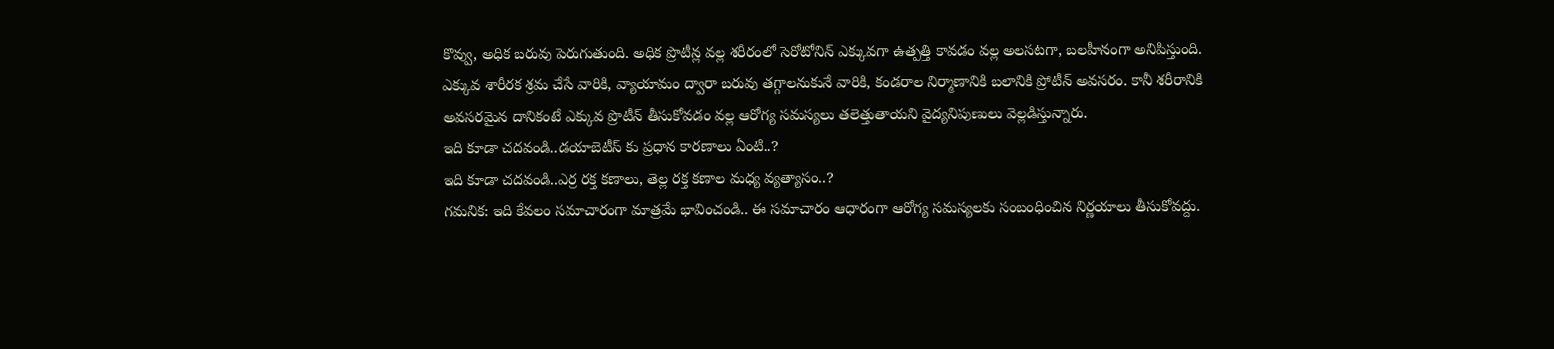కొవ్వు, అధిక బరువు పెరుగుతుంది. అధిక ప్రొటీన్ల వల్ల శరీరంలో సెరోటోనిన్ ఎక్కువగా ఉత్పత్తి కావడం వల్ల అలసటగా, బలహీనంగా అనిపిస్తుంది.
ఎక్కువ శారీరక శ్రమ చేసే వారికి, వ్యాయామం ద్వారా బరువు తగ్గాలనుకునే వారికి, కండరాల నిర్మాణానికి బలానికి ప్రోటీన్ అవసరం. కానీ శరీరానికి అవసరమైన దానికంటే ఎక్కువ ప్రొటీన్ తీసుకోవడం వల్ల ఆరోగ్య సమస్యలు తలెత్తుతాయని వైద్యనిపుణులు వెల్లడిస్తున్నారు.
ఇది కూడా చదవండి..డయాబెటీస్ కు ప్రధాన కారణాలు ఏంటి..?
ఇది కూడా చదవండి..ఎర్ర రక్త కణాలు, తెల్ల రక్త కణాల మధ్య వ్యత్యాసం..?
గమనిక: ఇది కేవలం సమాచారంగా మాత్రమే భావించండి.. ఈ సమాచారం ఆధారంగా ఆరోగ్య సమస్యలకు సంబంధించిన నిర్ణయాలు తీసుకోవద్దు.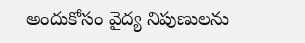అందుకోసం వైద్య నిపుణులను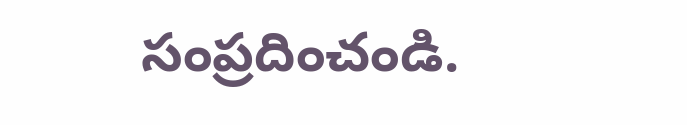సంప్రదించండి.